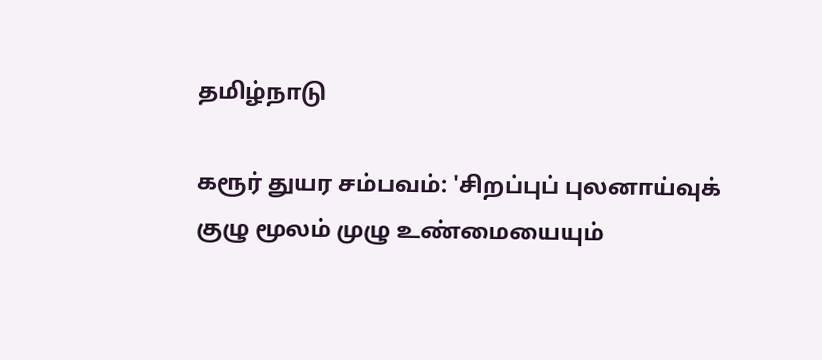தமிழ்நாடு

கரூர் துயர சம்பவம்: 'சிறப்புப் புலனாய்வுக் குழு மூலம் முழு உண்மையையும்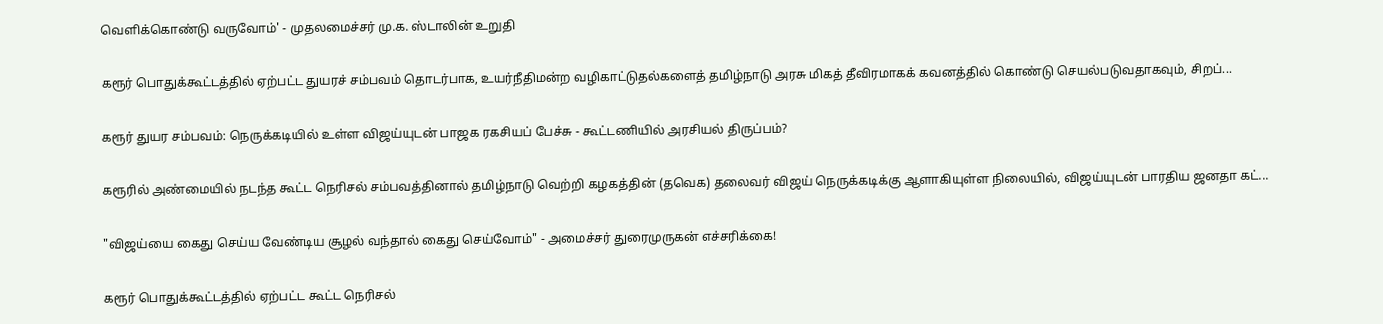வெளிக்கொண்டு வருவோம்' - முதலமைச்சர் மு.க. ஸ்டாலின் உறுதி

கரூர் பொதுக்கூட்டத்தில் ஏற்பட்ட துயரச் சம்பவம் தொடர்பாக, உயர்நீதிமன்ற வழிகாட்டுதல்களைத் தமிழ்நாடு அரசு மிகத் தீவிரமாகக் கவனத்தில் கொண்டு செயல்படுவதாகவும், சிறப்...

கரூர் துயர சம்பவம்: நெருக்கடியில் உள்ள விஜய்யுடன் பாஜக ரகசியப் பேச்சு - கூட்டணியில் அரசியல் திருப்பம்?

கரூரில் அண்மையில் நடந்த கூட்ட நெரிசல் சம்பவத்தினால் தமிழ்நாடு வெற்றி கழகத்தின் (தவெக) தலைவர் விஜய் நெருக்கடிக்கு ஆளாகியுள்ள நிலையில், விஜய்யுடன் பாரதிய ஜனதா கட்...

"விஜய்யை கைது செய்ய வேண்டிய சூழல் வந்தால் கைது செய்வோம்" - அமைச்சர் துரைமுருகன் எச்சரிக்கை!

கரூர் பொதுக்கூட்டத்தில் ஏற்பட்ட கூட்ட நெரிசல்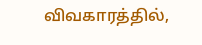விவகாரத்தில்,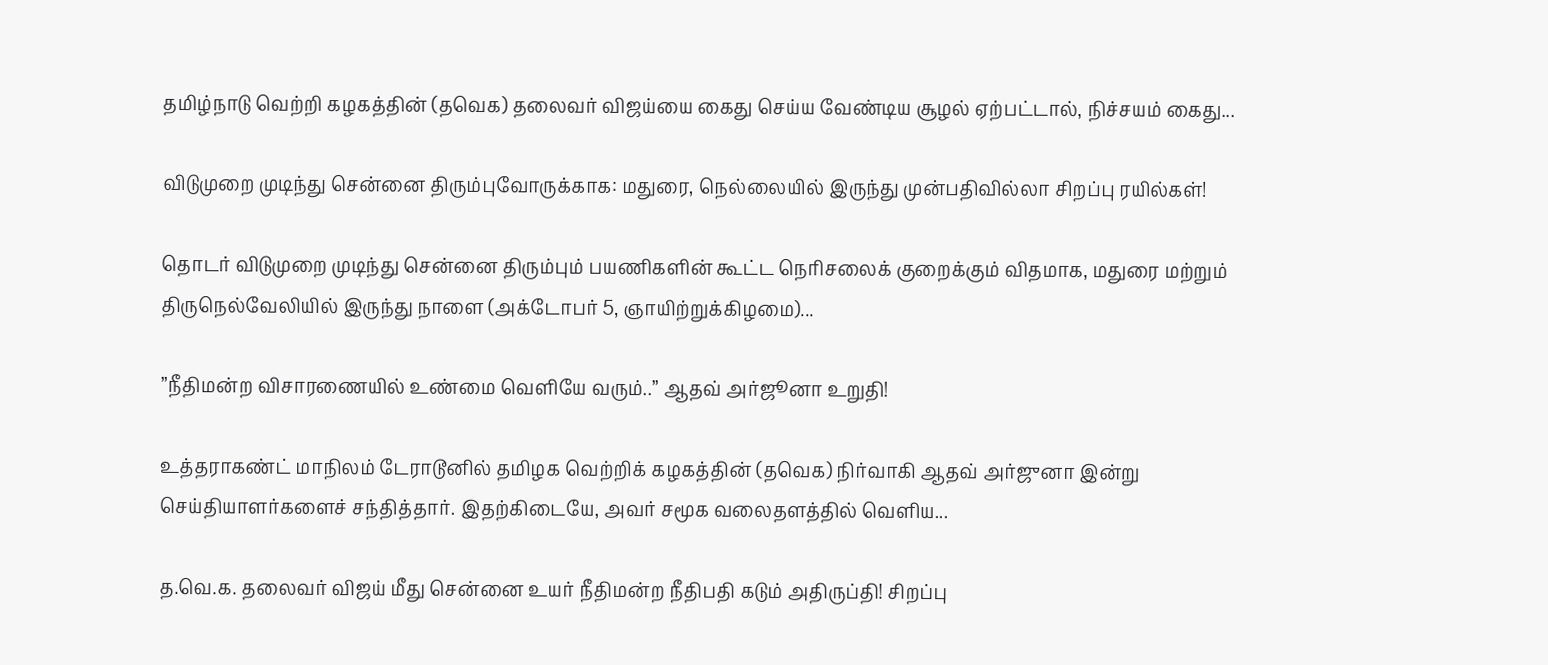தமிழ்நாடு வெற்றி கழகத்தின் (தவெக) தலைவர் விஜய்யை கைது செய்ய வேண்டிய சூழல் ஏற்பட்டால், நிச்சயம் கைது...

விடுமுறை முடிந்து சென்னை திரும்புவோருக்காக: மதுரை, நெல்லையில் இருந்து முன்பதிவில்லா சிறப்பு ரயில்கள்!

தொடர் விடுமுறை முடிந்து சென்னை திரும்பும் பயணிகளின் கூட்ட நெரிசலைக் குறைக்கும் விதமாக, மதுரை மற்றும் திருநெல்வேலியில் இருந்து நாளை (அக்டோபர் 5, ஞாயிற்றுக்கிழமை)...

”நீதிமன்ற விசாரணையில் உண்மை வெளியே வரும்..” ஆதவ் அர்ஜூனா உறுதி!

உத்தராகண்ட் மாநிலம் டேராடூனில் தமிழக வெற்றிக் கழகத்தின் (தவெக) நிர்வாகி ஆதவ் அர்ஜுனா இன்று செய்தியாளர்களைச் சந்தித்தார். இதற்கிடையே, அவர் சமூக வலைதளத்தில் வெளிய...

த.வெ.க. தலைவர் விஜய் மீது சென்னை உயர் நீதிமன்ற நீதிபதி கடும் அதிருப்தி! சிறப்பு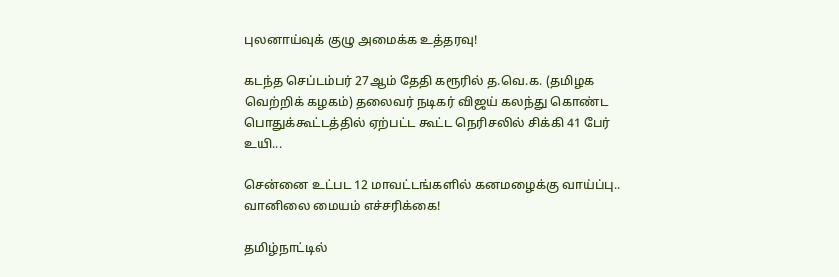புலனாய்வுக் குழு அமைக்க உத்தரவு!

கடந்த செப்டம்பர் 27ஆம் தேதி கரூரில் த.வெ.க. (தமிழக வெற்றிக் கழகம்) தலைவர் நடிகர் விஜய் கலந்து கொண்ட பொதுக்கூட்டத்தில் ஏற்பட்ட கூட்ட நெரிசலில் சிக்கி 41 பேர் உயி...

சென்னை உட்பட 12 மாவட்டங்களில் கனமழைக்கு வாய்ப்பு.. வானிலை மையம் எச்சரிக்கை!

தமிழ்நாட்டில்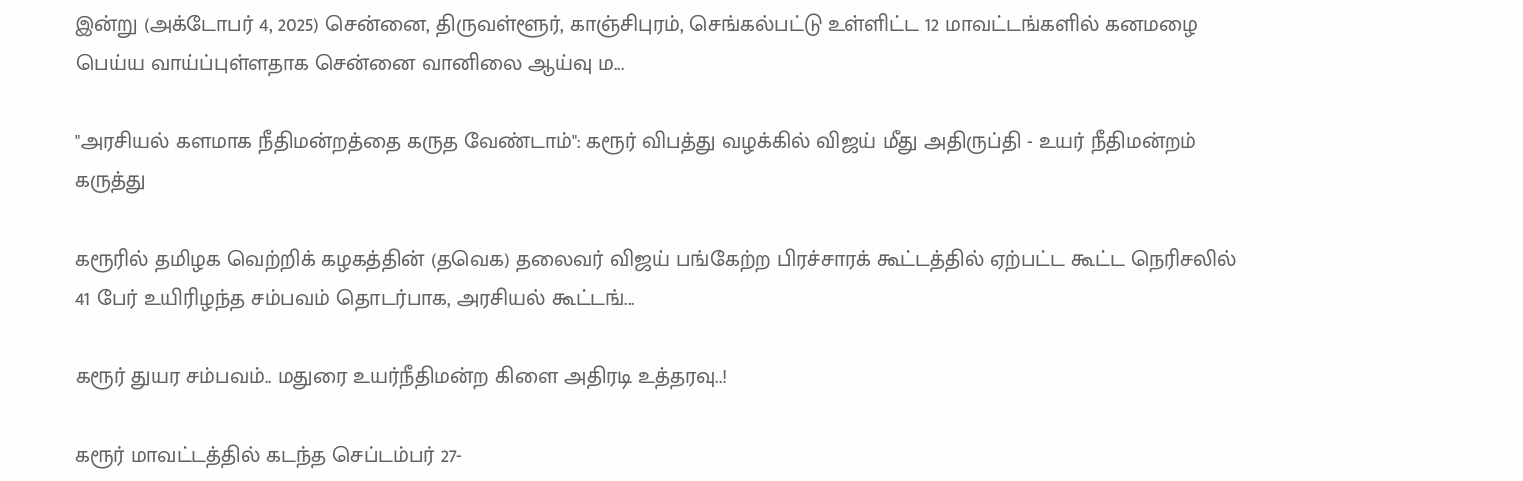இன்று (அக்டோபர் 4, 2025) சென்னை, திருவள்ளூர், காஞ்சிபுரம், செங்கல்பட்டு உள்ளிட்ட 12 மாவட்டங்களில் கனமழை பெய்ய வாய்ப்புள்ளதாக சென்னை வானிலை ஆய்வு ம...

"அரசியல் களமாக நீதிமன்றத்தை கருத வேண்டாம்": கரூர் விபத்து வழக்கில் விஜய் மீது அதிருப்தி - உயர் நீதிமன்றம் கருத்து

கரூரில் தமிழக வெற்றிக் கழகத்தின் (தவெக) தலைவர் விஜய் பங்கேற்ற பிரச்சாரக் கூட்டத்தில் ஏற்பட்ட கூட்ட நெரிசலில் 41 பேர் உயிரிழந்த சம்பவம் தொடர்பாக, அரசியல் கூட்டங்...

கரூர் துயர சம்பவம்.. மதுரை உயர்நீதிமன்ற கிளை அதிரடி உத்தரவு..!

கரூர் மாவட்டத்தில் கடந்த செப்டம்பர் 27-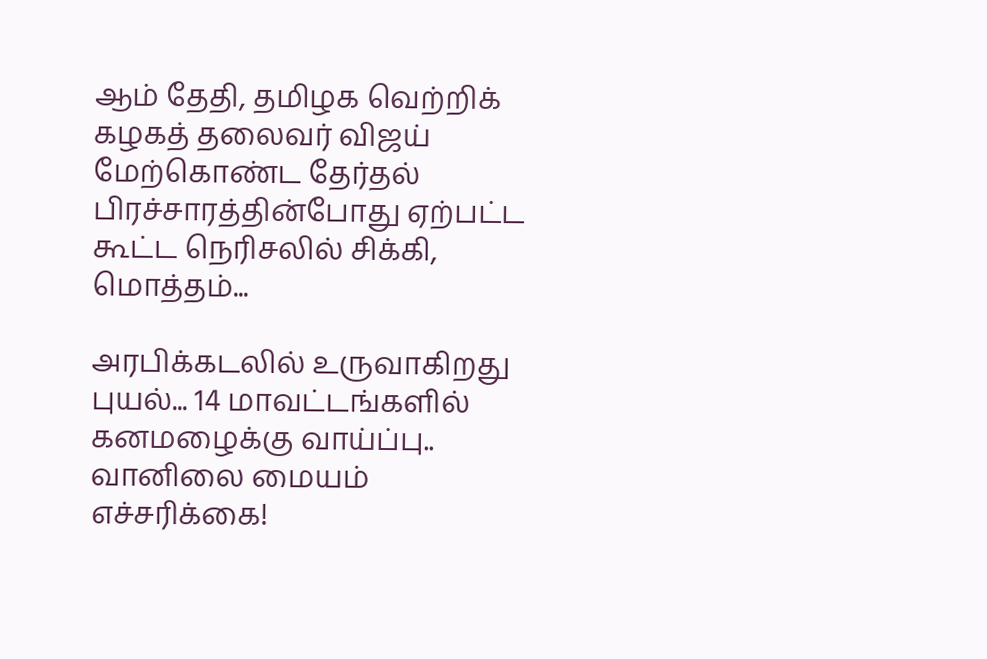ஆம் தேதி, தமிழக வெற்றிக் கழகத் தலைவர் விஜய் மேற்கொண்ட தேர்தல் பிரச்சாரத்தின்போது ஏற்பட்ட கூட்ட நெரிசலில் சிக்கி, மொத்தம்...

அரபிக்கடலில் உருவாகிறது புயல்... 14 மாவட்டங்களில் கனமழைக்கு வாய்ப்பு.. வானிலை மையம் எச்சரிக்கை!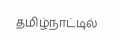தமிழ்நாட்டில்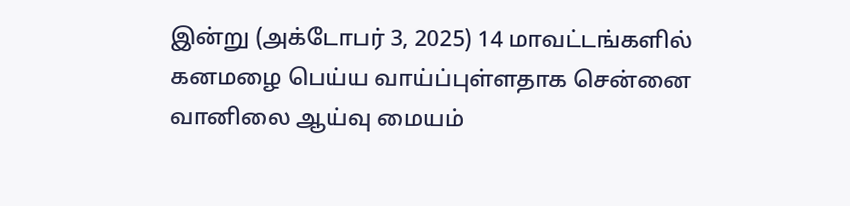இன்று (அக்டோபர் 3, 2025) 14 மாவட்டங்களில் கனமழை பெய்ய வாய்ப்புள்ளதாக சென்னை வானிலை ஆய்வு மையம்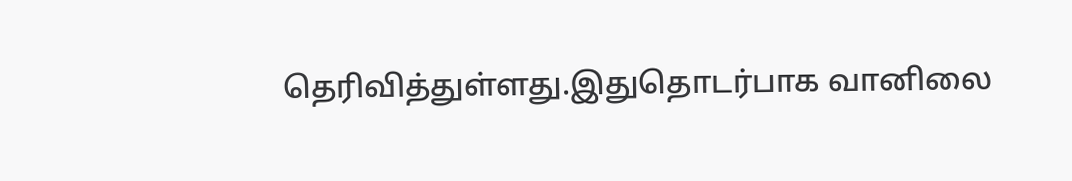தெரிவித்துள்ளது.இதுதொடர்பாக வானிலை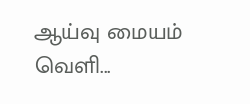ஆய்வு மையம் வெளி...